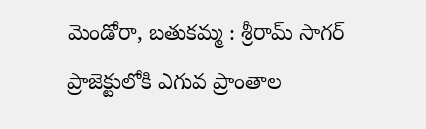మెండోరా, బతుకమ్మ : శ్రీరామ్ సాగర్ ప్రాజెక్టులోకి ఎగువ ప్రాంతాల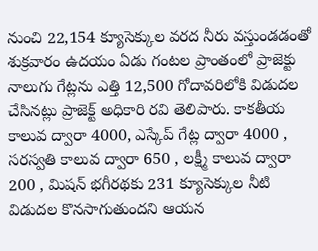నుంచి 22,154 క్యూసెక్కుల వరద నీరు వస్తుండడంతో శుక్రవారం ఉదయం ఏడు గంటల ప్రాంతంలో ప్రాజెక్టు నాలుగు గేట్లను ఎత్తి 12,500 గోదావరిలోకి విడుదల చేసినట్లు ప్రాజెక్ట్ అధికారి రవి తెలిపారు. కాకతీయ కాలువ ద్వారా 4000, ఎస్కేప్ గేట్ల ద్వారా 4000 , సరస్వతి కాలువ ద్వారా 650 , లక్ష్మీ కాలువ ద్వారా 200 , మిషన్ భగీరథకు 231 క్యూసెక్కుల నీటి విడుదల కొనసాగుతుందని ఆయన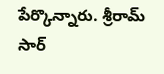పేర్కొన్నారు. శ్రీరామ్ సార్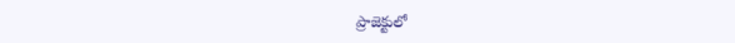ప్రాజెక్టులో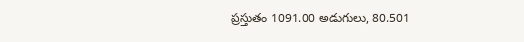ప్రస్తుతం 1091.00 అడుగులు, 80.501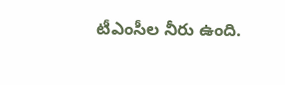టీఎంసీల నీరు ఉంది.